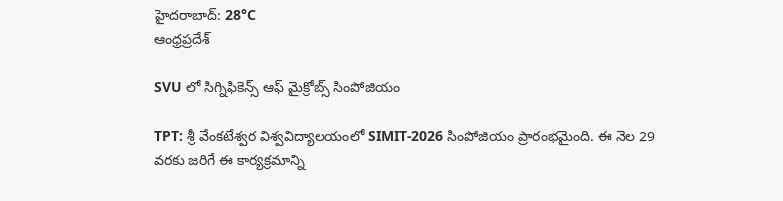హైదరాబాద్: 28°C
ఆంధ్రప్రదేశ్

SVU లో సిగ్నిఫికెన్స్ ఆఫ్ మైక్రోబ్స్ సింపోజియం

TPT: శ్రీ వేంకటేశ్వర విశ్వవిద్యాలయంలో SIMIT-2026 సింపోజియం ప్రారంభమైంది. ఈ నెల 29 వరకు జరిగే ఈ కార్యక్రమాన్ని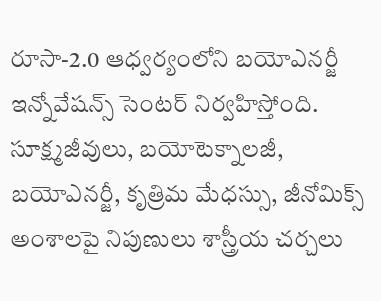రూసా-2.0 ఆధ్వర్యంలోని బయోఎనర్జీ ఇన్నోవేషన్స్ సెంటర్ నిర్వహిస్తోంది. సూక్ష్మజీవులు, బయోటెక్నాలజీ, బయోఎనర్జీ, కృత్రిమ మేధస్సు, జీనోమిక్స్ అంశాలపై నిపుణులు శాస్త్రీయ చర్చలు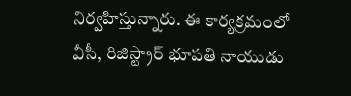నిర్వహిస్తున్నారు. ఈ కార్యక్రమంలో వీసీ, రిజిస్ట్రార్ భూపతి నాయుడు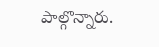పాల్గొన్నారు.